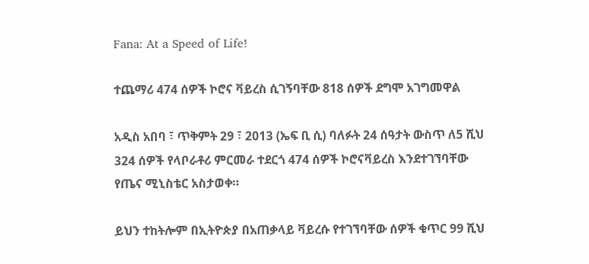Fana: At a Speed of Life!

ተጨማሪ 474 ሰዎች ኮሮና ቫይረስ ሲገኝባቸው 818 ሰዎች ደግሞ አገግመዋል

አዲስ አበባ ፣ ጥቅምት 29 ፣ 2013 (ኤፍ ቢ ሲ) ባለፉት 24 ሰዓታት ውስጥ ለ5 ሺህ 324 ሰዎች የላቦራቶሪ ምርመራ ተደርጎ 474 ሰዎች ኮሮናቫይረስ እንደተገኘባቸው የጤና ሚኒስቴር አስታወቀ።

ይህን ተከትሎም በኢትዮጵያ በአጠቃላይ ቫይረሱ የተገኘባቸው ሰዎች ቁጥር 99 ሺህ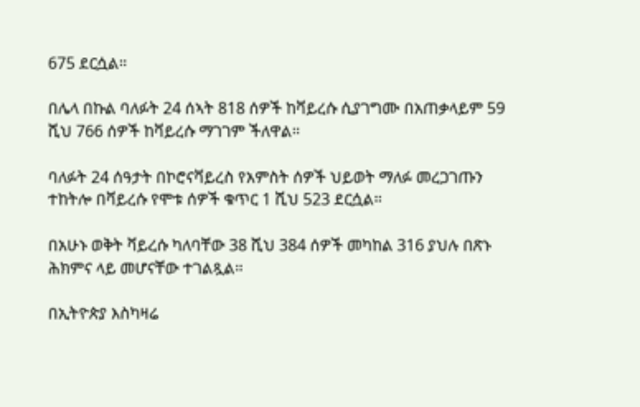675 ደርሷል።

በሌላ በኩል ባለፉት 24 ሰኣት 818 ሰዎች ከቫይረሱ ሲያገግሙ በአጠቃላይም 59 ሺህ 766 ሰዎች ከቫይረሱ ማገገም ችለዋል።

ባለፉት 24 ሰዓታት በኮሮናቫይረስ የአምስት ሰዎች ህይወት ማለፉ መረጋገጡን ተከትሎ በቫይረሱ የሞቱ ሰዎች ቁጥር 1 ሺህ 523 ደርሷል።

በአሁኑ ወቅት ቫይረሱ ካለባቸው 38 ሺህ 384 ሰዎች መካከል 316 ያህሉ በጽኑ ሕክምና ላይ መሆናቸው ተገልጿል።

በኢትዮጵያ እስካዛሬ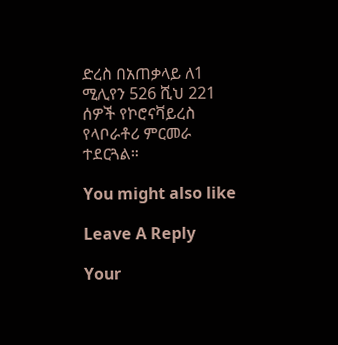ድረስ በአጠቃላይ ለ1 ሚሊየን 526 ሺህ 221 ሰዎች የኮሮናቫይረስ የላቦራቶሪ ምርመራ ተደርጓል።

You might also like

Leave A Reply

Your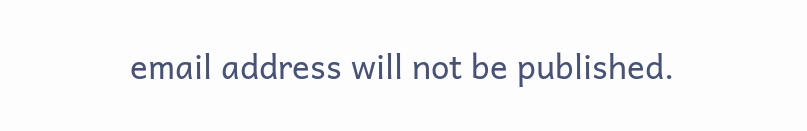email address will not be published.